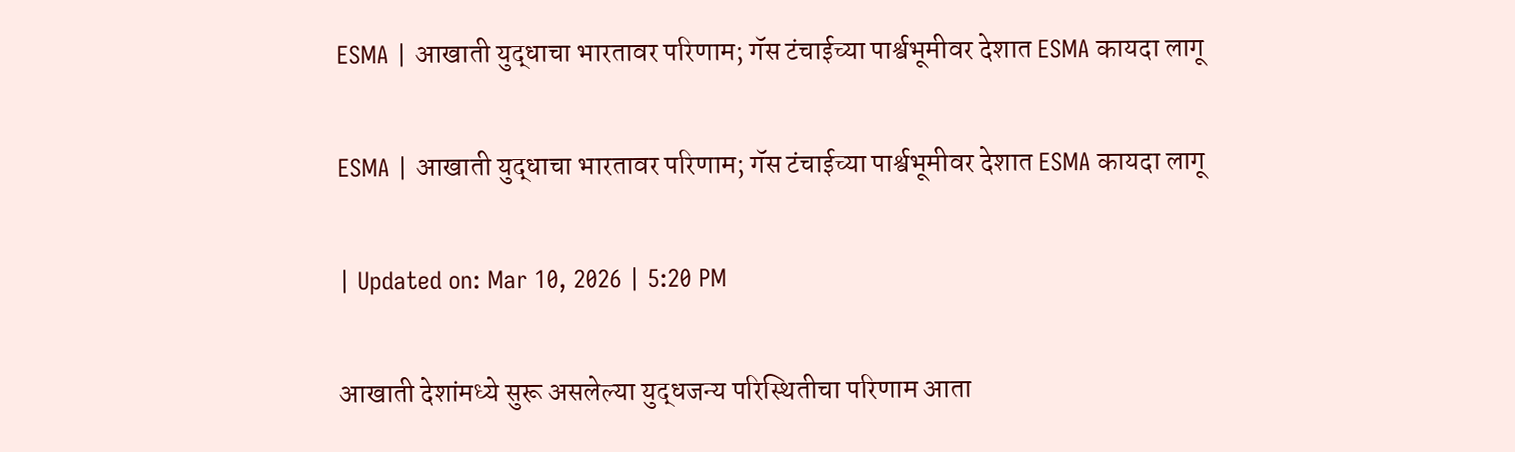ESMA | आखाती युद्धाचा भारतावर परिणाम; गॅस टंचाईच्या पार्श्वभूमीवर देशात ESMA कायदा लागू

ESMA | आखाती युद्धाचा भारतावर परिणाम; गॅस टंचाईच्या पार्श्वभूमीवर देशात ESMA कायदा लागू

| Updated on: Mar 10, 2026 | 5:20 PM

आखाती देशांमध्ये सुरू असलेल्या युद्धजन्य परिस्थितीचा परिणाम आता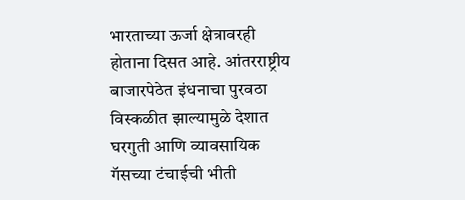भारताच्या ऊर्जा क्षेत्रावरही होताना दिसत आहे. आंतरराष्ट्रीय बाजारपेठेत इंधनाचा पुरवठा विस्कळीत झाल्यामुळे देशात घरगुती आणि व्यावसायिक गॅसच्या टंचाईची भीती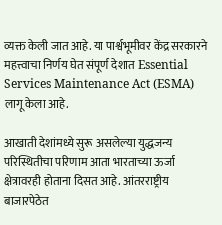व्यक्त केली जात आहे. या पार्श्वभूमीवर केंद्र सरकारने महत्त्वाचा निर्णय घेत संपूर्ण देशात Essential Services Maintenance Act (ESMA) लागू केला आहे.

आखाती देशांमध्ये सुरू असलेल्या युद्धजन्य परिस्थितीचा परिणाम आता भारताच्या ऊर्जा क्षेत्रावरही होताना दिसत आहे. आंतरराष्ट्रीय बाजारपेठेत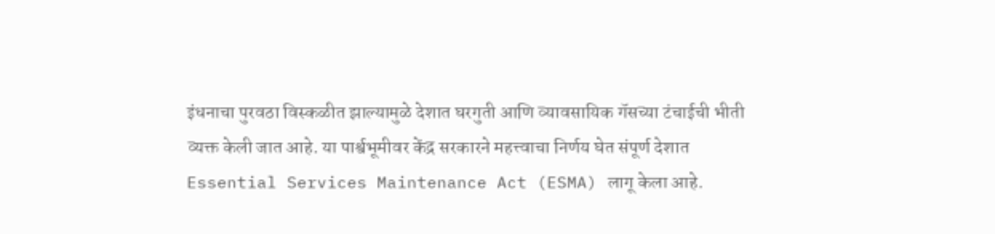इंधनाचा पुरवठा विस्कळीत झाल्यामुळे देशात घरगुती आणि व्यावसायिक गॅसच्या टंचाईची भीती व्यक्त केली जात आहे. या पार्श्वभूमीवर केंद्र सरकारने महत्त्वाचा निर्णय घेत संपूर्ण देशात Essential Services Maintenance Act (ESMA) लागू केला आहे.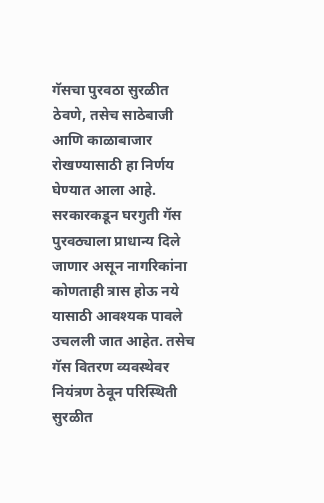गॅसचा पुरवठा सुरळीत ठेवणे, तसेच साठेबाजी आणि काळाबाजार रोखण्यासाठी हा निर्णय घेण्यात आला आहे. सरकारकडून घरगुती गॅस पुरवठ्याला प्राधान्य दिले जाणार असून नागरिकांना कोणताही त्रास होऊ नये यासाठी आवश्यक पावले उचलली जात आहेत. तसेच गॅस वितरण व्यवस्थेवर नियंत्रण ठेवून परिस्थिती सुरळीत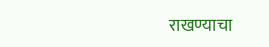राखण्याचा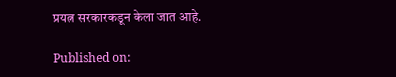प्रयत्न सरकारकडून केला जात आहे.

Published on: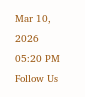Mar 10, 2026 05:20 PM
Follow Us